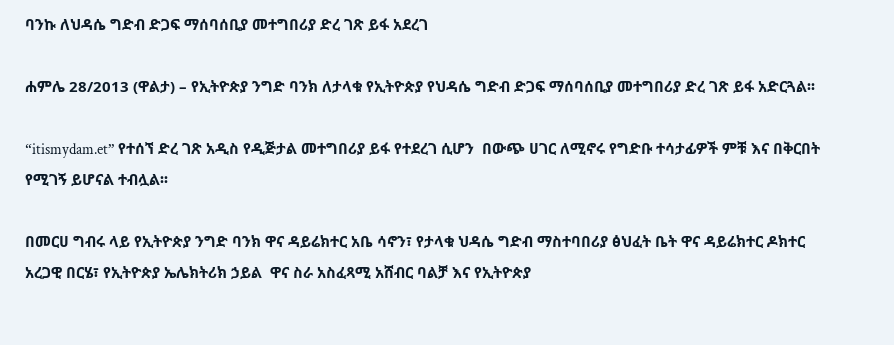ባንኩ ለህዳሴ ግድብ ድጋፍ ማሰባሰቢያ መተግበሪያ ድረ ገጽ ይፋ አደረገ

ሐምሌ 28/2013 (ዋልታ) – የኢትዮጵያ ንግድ ባንክ ለታላቁ የኢትዮጵያ የህዳሴ ግድብ ድጋፍ ማሰባሰቢያ መተግበሪያ ድረ ገጽ ይፋ አድርጓል፡፡

“itismydam.et” የተሰኘ ድረ ገጽ አዲስ የዲጅታል መተግበሪያ ይፋ የተደረገ ሲሆን  በውጭ ሀገር ለሚኖሩ የግድቡ ተሳታፊዎች ምቹ እና በቅርበት የሚገኝ ይሆናል ተብሏል፡፡

በመርሀ ግብሩ ላይ የኢትዮጵያ ንግድ ባንክ ዋና ዳይሬክተር አቤ ሳኖን፣ የታላቁ ህዳሴ ግድብ ማስተባበሪያ ፅህፈት ቤት ዋና ዳይሬክተር ዶክተር አረጋዊ በርሄ፣ የኢትዮጵያ ኤሌክትሪክ ኃይል  ዋና ስራ አስፈጻሚ አሸብር ባልቻ እና የኢትዮጵያ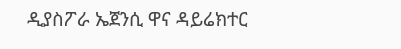ዲያስፖራ ኤጀንሲ ዋና ዳይሬክተር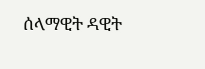ሰላማዊት ዳዊት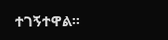ተገኝተዋል፡፡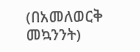(በአመለወርቅ መኳንንት)